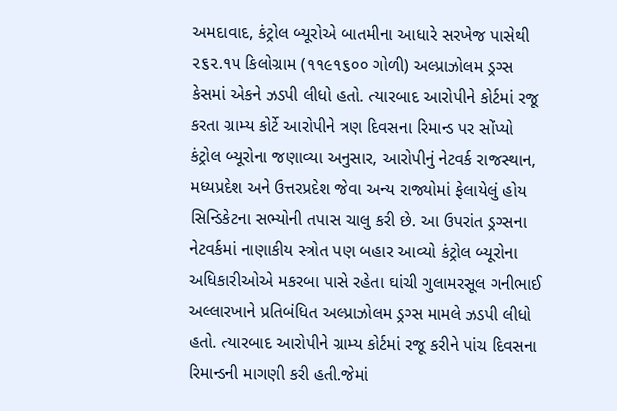અમદાવાદ, કંટ્રોલ બ્યૂરોએ બાતમીના આધારે સરખેજ પાસેથી ૨૬૨.૧૫ કિલોગ્રામ (૧૧૯૧૬૦૦ ગોળી) અલ્પ્રાઝોલમ ડ્રગ્સ કેસમાં એકને ઝડપી લીધો હતો. ત્યારબાદ આરોપીને કોર્ટમાં રજૂ કરતા ગ્રામ્ય કોર્ટે આરોપીને ત્રણ દિવસના રિમાન્ડ પર સોંપ્યો કંટ્રોલ બ્યૂરોના જણાવ્યા અનુસાર, આરોપીનું નેટવર્ક રાજસ્થાન, મધ્યપ્રદેશ અને ઉત્તરપ્રદેશ જેવા અન્ય રાજ્યોમાં ફેલાયેલું હોય સિન્ડિકેટના સભ્યોની તપાસ ચાલુ કરી છે. આ ઉપરાંત ડ્રગ્સના નેટવર્કમાં નાણાકીય સ્ત્રોત પણ બહાર આવ્યો કંટ્રોલ બ્યૂરોના અધિકારીઓએ મકરબા પાસે રહેતા ઘાંચી ગુલામરસૂલ ગનીભાઈ અલ્લારખાને પ્રતિબંધિત અલ્પ્રાઝોલમ ડ્રગ્સ મામલે ઝડપી લીધો હતો. ત્યારબાદ આરોપીને ગ્રામ્ય કોર્ટમાં રજૂ કરીને પાંચ દિવસના રિમાન્ડની માગણી કરી હતી.જેમાં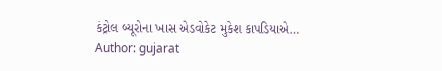કંટ્રોલ બ્યૂરોના ખાસ એડવોકેટ મુકેશ કાપડિયાએ…
Author: gujarat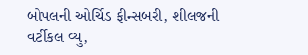બોપલની ઓર્ચિડ ફીન્સબરી, શીલજની વર્ટીકલ વ્યુ,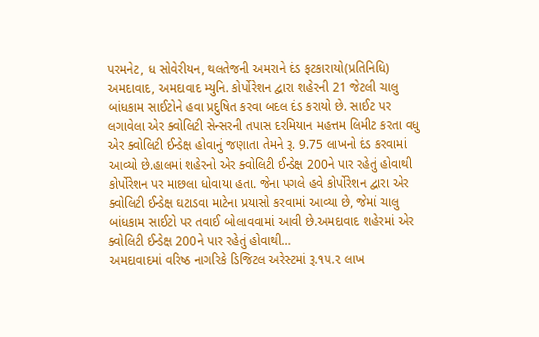પરમનેટ, ધ સોવેરીયન, થલતેજની અમરાને દંડ ફટકારાયો(પ્રતિનિધિ) અમદાવાદ, અમદાવાદ મ્યુનિ. કોર્પોરેશન દ્વારા શહેરની 21 જેટલી ચાલુ બાંધકામ સાઈટોને હવા પ્રદુષિત કરવા બદલ દંડ કરાયો છે. સાઈટ પર લગાવેલા એર ક્વોલિટી સેન્સરની તપાસ દરમિયાન મહત્તમ લિમીટ કરતા વધુ એર ક્વોલિટી ઈન્ડેક્ષ હોવાનું જણાતા તેમને રૂ. 9.75 લાખનો દંડ કરવામાં આવ્યો છે.હાલમાં શહેરનો એર ક્વોલિટી ઈન્ડેક્ષ 200ને પાર રહેતું હોવાથી કોર્પોરેશન પર માછલા ધોવાયા હતા. જેના પગલે હવે કોર્પોરેશન દ્વારા એર ક્વોલિટી ઈન્ડેક્ષ ઘટાડવા માટેના પ્રયાસો કરવામાં આવ્યા છે, જેમાં ચાલુ બાંધકામ સાઈટો પર તવાઈ બોલાવવામાં આવી છે.અમદાવાદ શહેરમાં એર ક્વોલિટી ઈન્ડેક્ષ 200ને પાર રહેતું હોવાથી…
અમદાવાદમાં વરિષ્ઠ નાગરિકે ડિજિટલ અરેસ્ટમાં રૂ.૧૫.૨ લાખ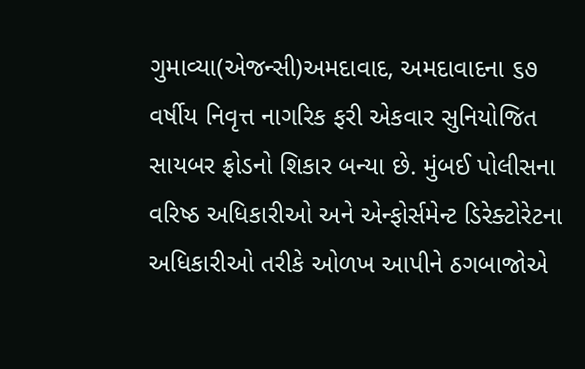ગુમાવ્યા(એજન્સી)અમદાવાદ, અમદાવાદના ૬૭ વર્ષીય નિવૃત્ત નાગરિક ફરી એકવાર સુનિયોજિત સાયબર ફ્રોડનો શિકાર બન્યા છે. મુંબઈ પોલીસના વરિષ્ઠ અધિકારીઓ અને એન્ફોર્સમેન્ટ ડિરેક્ટોરેટના અધિકારીઓ તરીકે ઓળખ આપીને ઠગબાજોએ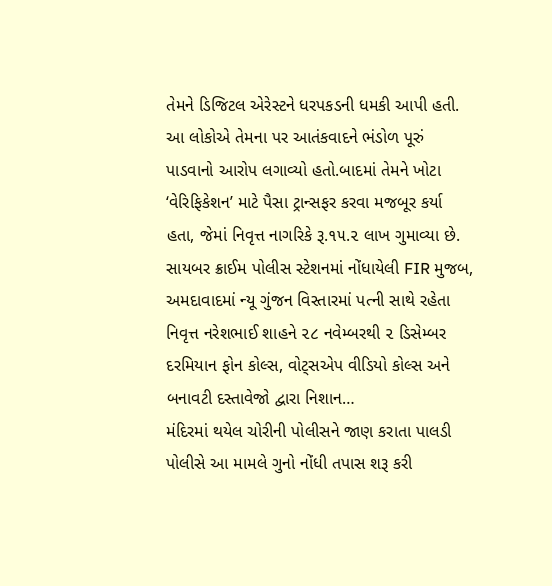તેમને ડિજિટલ એરેસ્ટને ધરપકડની ધમકી આપી હતી. આ લોકોએ તેમના પર આતંકવાદને ભંડોળ પૂરું પાડવાનો આરોપ લગાવ્યો હતો.બાદમાં તેમને ખોટા ‘વેરિફિકેશન’ માટે પૈસા ટ્રાન્સફર કરવા મજબૂર કર્યા હતા, જેમાં નિવૃત્ત નાગરિકે રૂ.૧૫.૨ લાખ ગુમાવ્યા છે. સાયબર ક્રાઈમ પોલીસ સ્ટેશનમાં નોંધાયેલી FIR મુજબ, અમદાવાદમાં ન્યૂ ગુંજન વિસ્તારમાં પત્ની સાથે રહેતા નિવૃત્ત નરેશભાઈ શાહને ૨૮ નવેમ્બરથી ૨ ડિસેમ્બર દરમિયાન ફોન કોલ્સ, વોટ્સએપ વીડિયો કોલ્સ અને બનાવટી દસ્તાવેજો દ્વારા નિશાન…
મંદિરમાં થયેલ ચોરીની પોલીસને જાણ કરાતા પાલડી પોલીસે આ મામલે ગુનો નોંધી તપાસ શરૂ કરી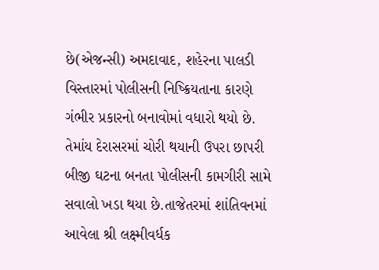છે(એજન્સી) અમદાવાદ, શહેરના પાલડી વિસ્તારમાં પોલીસની નિષ્ક્રિયતાના કારણે ગંભીર પ્રકારનો બનાવોમાં વધારો થયો છે. તેમાંય દેરાસરમાં ચોરી થયાની ઉપરા છાપરી બીજી ઘટના બનતા પોલીસની કામગીરી સામે સવાલો ખડા થયા છે.તાજેતરમાં શાંતિવનમાં આવેલા શ્રી લક્ષ્મીવર્ધક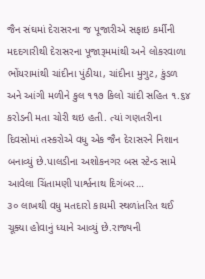જૈન સંઘમાં દેરાસરના જ પૂજારીએ સફાઇ કર્મીની મદદગારીથી દેરાસરના પૂજારૂમમાંથી અને લોકરવાળા ભોંયરામાંથી ચાંદીના પુંઠીયા, ચાંદીના મુગુટ, કુંડળ અને આંગી મળીને કુલ ૧૧૭ કિલો ચાંદી સહિત ૧.૬૪ કરોડની મતા ચોરી થઇ હતી. ત્યાં ગણતરીના દિવસોમાં તસ્કરોએ વધુ એક જૈન દેરાસરને નિશાન બનાવ્યું છે.પાલડીના અશોકનગર બસ સ્ટેન્ડ સામે આવેલા ચિંતામણી પાર્શ્વનાથ દિગંબર…
૩૦ લાખથી વધુ મતદારો કાયમી સ્થળાંતરિત થઈ ચૂક્યા હોવાનું ધ્યાને આવ્યું છે.રાજ્યની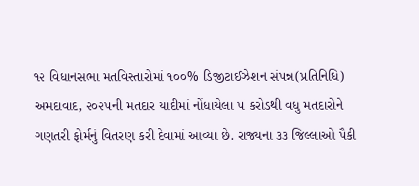૧૨ વિધાનસભા મતવિસ્તારોમાં ૧૦૦% ડિજીટાઈઝેશન સંપન્ન(પ્રતિનિધિ) અમદાવાદ, ૨૦૨૫ની મતદાર યાદીમાં નોંધાયેલા ૫ કરોડથી વધુ મતદારોને ગણતરી ફોર્મનું વિતરણ કરી દેવામાં આવ્યા છે. રાજ્યના ૩૩ જિલ્લાઓ પૈકી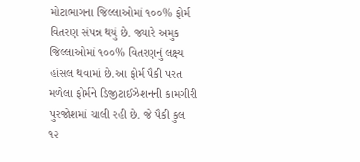મોટાભાગના જિલ્લાઓમાં ૧૦૦% ફોર્મ વિતરણ સંપન્ન થયું છે. જ્યારે અમુક જિલ્લાઓમાં ૧૦૦% વિતરણનું લક્ષ્ય હાંસલ થવામાં છે.આ ફોર્મ પૈકી પરત મળેલા ફોર્મને ડિજીટાઈઝેશનની કામગીરી પુરજોશમાં ચાલી રહી છે. જે પૈકી કુલ ૧૨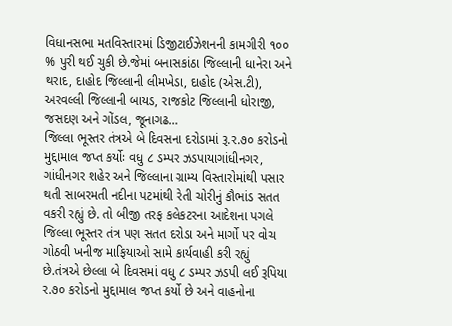વિધાનસભા મતવિસ્તારમાં ડિજીટાઈઝેશનની કામગીરી ૧૦૦ % પુરી થઈ ચુકી છે.જેમાં બનાસકાંઠા જિલ્લાની ધાનેરા અને થરાદ, દાહોદ જિલ્લાની લીમખેડા, દાહોદ (એસ.ટી), અરવલ્લી જિલ્લાની બાયડ, રાજકોટ જિલ્લાની ધોરાજી, જસદણ અને ગોંડલ, જૂનાગઢ…
જિલ્લા ભૂસ્તર તંત્રએ બે દિવસના દરોડામાં રૂ.ર.૭૦ કરોડનો મુદ્દામાલ જપ્ત કર્યોઃ વધુ ૮ ડમ્પર ઝડપાયાગાંધીનગર, ગાંધીનગર શહેર અને જિલ્લાના ગ્રામ્ય વિસ્તારોમાંથી પસાર થતી સાબરમતી નદીના પટમાંથી રેતી ચોરીનું કૌભાંડ સતત વકરી રહ્યું છે. તો બીજી તરફ કલેકટરના આદેશના પગલે જિલ્લા ભૂસ્તર તંત્ર પણ સતત દરોડા અને માર્ગો પર વોચ ગોઠવી ખનીજ માફિયાઓ સામે કાર્યવાહી કરી રહ્યું છે.તંત્રએ છેલ્લા બે દિવસમાં વધુ ૮ ડમ્પર ઝડપી લઈ રૂપિયા ર.૭૦ કરોડનો મુદ્દામાલ જપ્ત કર્યો છે અને વાહનોના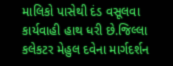માલિકો પાસેથી દંડ વસૂલવા કાર્યવાહી હાથ ધરી છે.જિલ્લા કલેકટર મેહુલ દવેના માર્ગદર્શન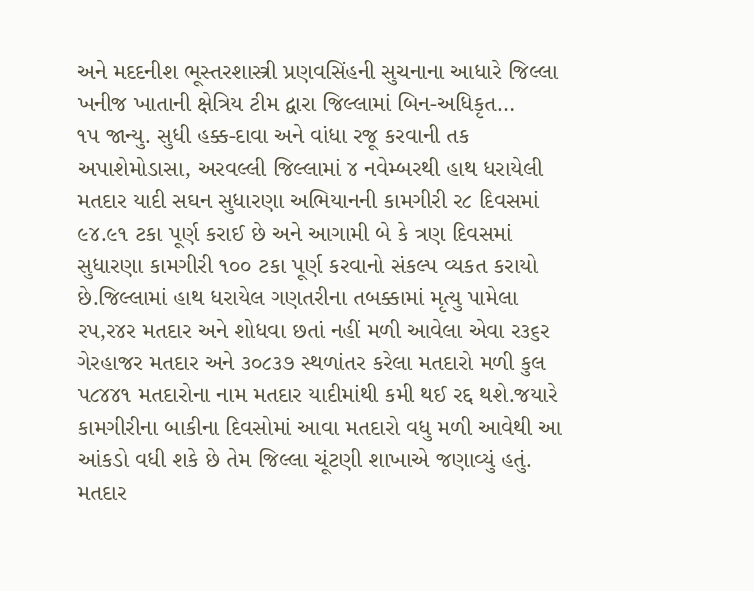અને મદદનીશ ભૂસ્તરશાસ્ત્રી પ્રણવસિંહની સુચનાના આધારે જિલ્લા ખનીજ ખાતાની ક્ષેત્રિય ટીમ દ્વારા જિલ્લામાં બિન-અધિકૃત…
૧પ જાન્યુ. સુધી હક્ક-દાવા અને વાંધા રજૂ કરવાની તક અપાશેમોડાસા, અરવલ્લી જિલ્લામાં ૪ નવેમ્બરથી હાથ ધરાયેલી મતદાર યાદી સઘન સુધારણા અભિયાનની કામગીરી ર૮ દિવસમાં ૯૪.૯૧ ટકા પૂર્ણ કરાઈ છે અને આગામી બે કે ત્રણ દિવસમાં સુધારણા કામગીરી ૧૦૦ ટકા પૂર્ણ કરવાનો સંકલ્પ વ્યકત કરાયો છે.જિલ્લામાં હાથ ધરાયેલ ગણતરીના તબક્કામાં મૃત્યુ પામેલા રપ,ર૪ર મતદાર અને શોધવા છતાં નહીં મળી આવેલા એવા ર૩૬ર ગેરહાજર મતદાર અને ૩૦૮૩૭ સ્થળાંતર કરેલા મતદારો મળી કુલ પ૮૪૪૧ મતદારોના નામ મતદાર યાદીમાંથી કમી થઈ રદ્દ થશે.જયારે કામગીરીના બાકીના દિવસોમાં આવા મતદારો વધુ મળી આવેથી આ આંકડો વધી શકે છે તેમ જિલ્લા ચૂંટણી શાખાએ જણાવ્યું હતું. મતદાર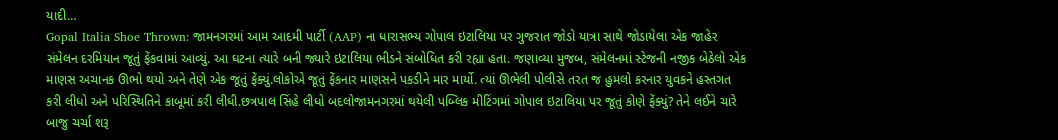યાદી…
Gopal Italia Shoe Thrown: જામનગરમાં આમ આદમી પાર્ટી (AAP) ના ધારાસભ્ય ગોપાલ ઇટાલિયા પર ગુજરાત જોડો યાત્રા સાથે જોડાયેલા એક જાહેર સંમેલન દરમિયાન જૂતું ફેંકવામાં આવ્યું. આ ઘટના ત્યારે બની જ્યારે ઇટાલિયા ભીડને સંબોધિત કરી રહ્યા હતા. જણાવ્યા મુજબ, સંમેલનમાં સ્ટેજની નજીક બેઠેલો એક માણસ અચાનક ઊભો થયો અને તેણે એક જૂતું ફેંક્યું.લોકોએ જૂતું ફેંકનાર માણસને પકડીને માર માર્યો. ત્યાં ઊભેલી પોલીસે તરત જ હુમલો કરનાર યુવકને હસ્તગત કરી લીધો અને પરિસ્થિતિને કાબૂમાં કરી લીધી.છત્રપાલ સિંહે લીધો બદલોજામનગરમાં થયેલી પબ્લિક મીટિંગમાં ગોપાલ ઇટાલિયા પર જૂતું કોણે ફેંક્યું? તેને લઈને ચારે બાજુ ચર્ચા શરૂ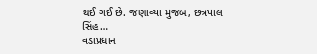થઈ ગઈ છે. જણાવ્યા મુજબ, છત્રપાલ સિંહ…
વડાપ્રધાન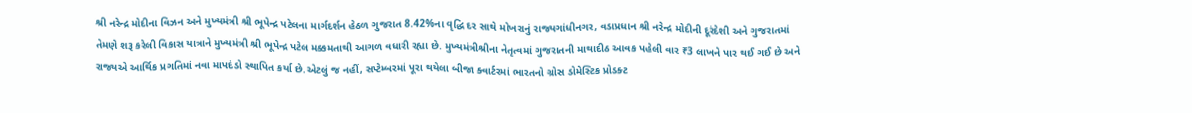શ્રી નરેન્દ્ર મોદીના વિઝન અને મુખ્યમંત્રી શ્રી ભૂપેન્દ્ર પટેલના માર્ગદર્શન હેઠળ ગુજરાત 8.42%ના વૃદ્ધિ દર સાથે મોખરાનું રાજ્યગાંધીનગર, વડાપ્રધાન શ્રી નરેન્દ્ર મોદીની દૂરંદેશી અને ગુજરાતમાં તેમણે શરૂ કરેલી વિકાસ યાત્રાને મુખ્યમંત્રી શ્રી ભૂપેન્દ્ર પટેલ મક્કમતાથી આગળ વધારી રહ્યા છે. મુખ્યમંત્રીશ્રીના નેતૃત્વમાં ગુજરાતની માથાદીઠ આવક પહેલી વાર ₹3 લાખને પાર થઈ ગઈ છે અને રાજ્યએ આર્થિક પ્રગતિમાં નવા માપદંડો સ્થાપિત કર્યા છે.એટલું જ નહીં, સપ્ટેમ્બરમાં પૂરા થયેલા બીજા ક્વાર્ટરમાં ભારતનો ગ્રોસ ડોમેસ્ટિક પ્રોડક્ટ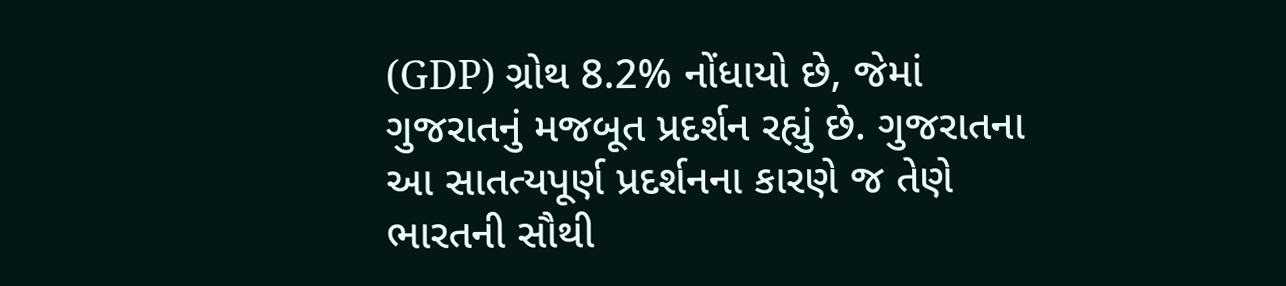(GDP) ગ્રોથ 8.2% નોંધાયો છે, જેમાં ગુજરાતનું મજબૂત પ્રદર્શન રહ્યું છે. ગુજરાતના આ સાતત્યપૂર્ણ પ્રદર્શનના કારણે જ તેણે ભારતની સૌથી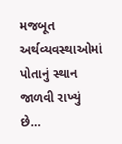મજબૂત અર્થવ્યવસ્થાઓમાં પોતાનું સ્થાન જાળવી રાખ્યું છે…